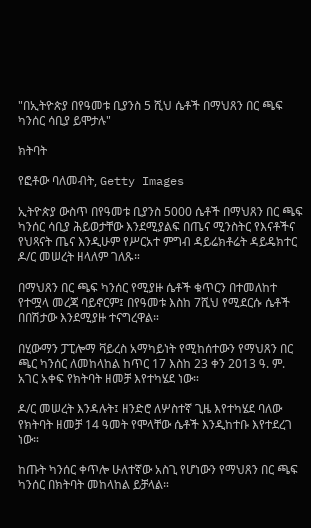"በኢትዮጵያ በየዓመቱ ቢያንስ 5 ሺህ ሴቶች በማህጸን በር ጫፍ ካንሰር ሳቢያ ይሞታሉ"

ክትባት

የፎቶው ባለመብት, Getty Images

ኢትዮጵያ ውስጥ በየዓመቱ ቢያንስ 5000 ሴቶች በማህጸን በር ጫፍ ካንሰር ሳቢያ ሕይወታቸው እንደሚያልፍ በጤና ሚንስትር የእናቶችና የህጻናት ጤና እንዲሁም የሥርአተ ምግብ ዳይሬክቶሬት ዳይዴክተር ዶ/ር መሠረት ዘላለም ገለጹ።

በማህጸን በር ጫፍ ካንሰር የሚያዙ ሴቶች ቁጥርን በተመለከተ የተሟላ መረጃ ባይኖርም፤ በየዓመቱ እስከ 7ሺህ የሚደርሱ ሴቶች በበሽታው እንደሚያዙ ተናግረዋል።

በሂውማን ፓፒሎማ ቫይረስ አማካይነት የሚከሰተውን የማህጸን በር ጫር ካንሰር ለመከላከል ከጥር 17 እስከ 23 ቀን 2013 ዓ. ም. አገር አቀፍ የክትባት ዘመቻ እየተካሄደ ነው።

ዶ/ር መሠረት እንዳሉት፤ ዘንድሮ ለሦስተኛ ጊዜ እየተካሄደ ባለው የክትባት ዘመቻ 14 ዓመት የሞላቸው ሴቶች እንዲከተቡ እየተደረገ ነው።

ከጡት ካንሰር ቀጥሎ ሁለተኛው አስጊ የሆነውን የማህጸን በር ጫፍ ካንሰር በክትባት መከላከል ይቻላል።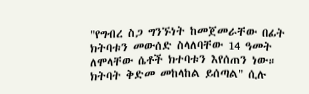"የግብረ ስጋ ግንኙነት ከመጀመራቸው በፊት ክትባቱን መውሰድ ስላለባቸው 14 ዓመት ለሞላቸው ሴቶች ክተባቱን እየሰጠን ነው። ክትባት ቅድመ መከላከል ይሰጣል" ሲሉ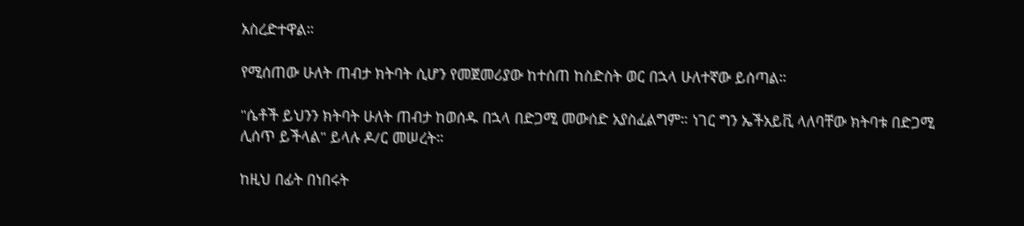አስረድተዋል።

የሚሰጠው ሁለት ጠብታ ክትባት ሲሆን የመጀመሪያው ከተሰጠ ከስድስት ወር በኋላ ሁለተኛው ይሰጣል።

"ሴቶች ይህንን ክትባት ሁለት ጠብታ ከወሰዱ በኋላ በድጋሚ መውሰድ አያስፈልግም። ነገር ግን ኤችአይቪ ላለባቸው ክትባቱ በድጋሚ ሊሰጥ ይችላል" ይላሉ ዶ/ር መሠረት።

ከዚህ በፊት በነበሩት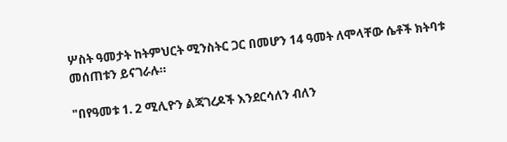ሦስት ዓመታት ከትምህርት ሚንስትር ጋር በመሆን 14 ዓመት ለሞላቸው ሴቶች ክትባቱ መሰጠቱን ይናገራሉ።

"በየዓመቱ 1. 2 ሚሊዮን ልጃገረዶች እንደርሳለን ብለን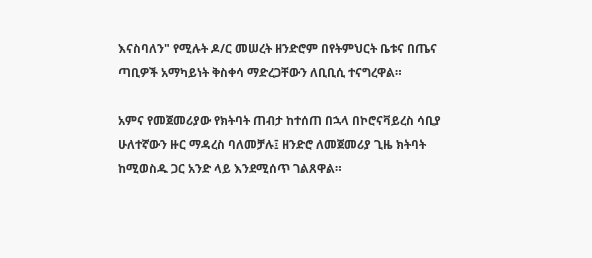እናስባለን" የሚሉት ዶ/ር መሠረት ዘንድሮም በየትምህርት ቤቱና በጤና ጣቢዎች አማካይነት ቅስቀሳ ማድረጋቸውን ለቢቢሲ ተናግረዋል።

አምና የመጀመሪያው የክትባት ጠብታ ከተሰጠ በኋላ በኮሮናቫይረስ ሳቢያ ሁለተኛውን ዙር ማዳረስ ባለመቻሉ፤ ዘንድሮ ለመጀመሪያ ጊዜ ክትባት ከሚወስዱ ጋር አንድ ላይ እንደሚሰጥ ገልጸዋል።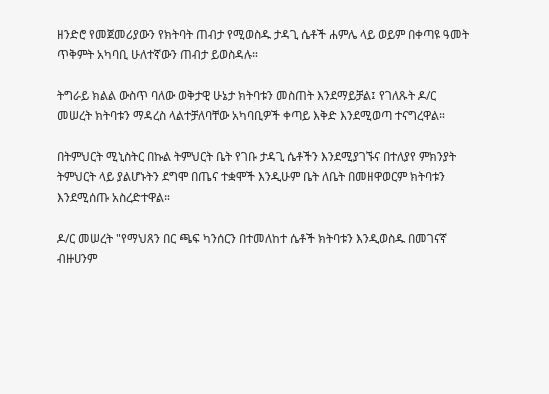ዘንድሮ የመጀመሪያውን የክትባት ጠብታ የሚወስዱ ታዳጊ ሴቶች ሐምሌ ላይ ወይም በቀጣዩ ዓመት ጥቅምት አካባቢ ሁለተኛውን ጠብታ ይወስዳሉ።

ትግራይ ክልል ውስጥ ባለው ወቅታዊ ሁኔታ ክትባቱን መስጠት እንደማይቻል፤ የገለጹት ዶ/ር መሠረት ክትባቱን ማዳረስ ላልተቻለባቸው አካባቢዎች ቀጣይ እቅድ እንደሚወጣ ተናግረዋል።

በትምህርት ሚኒስትር በኩል ትምህርት ቤት የገቡ ታዳጊ ሴቶችን እንደሚያገኙና በተለያየ ምክንያት ትምህርት ላይ ያልሆኑትን ደግሞ በጤና ተቋሞች እንዲሁም ቤት ለቤት በመዘዋወርም ክትባቱን እንደሚሰጡ አስረድተዋል።

ዶ/ር መሠረት "የማህጸን በር ጫፍ ካንሰርን በተመለከተ ሴቶች ክትባቱን እንዲወስዱ በመገናኛ ብዙሀንም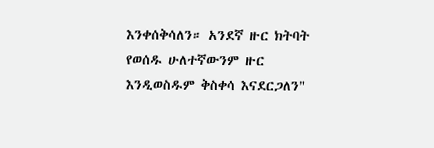እንቀሰቅሳለን። አንደኛ ዙር ክትባት የወሰዱ ሁለተኛውንም ዙር እንዲወስዱም ቅስቀሳ እናደርጋለን"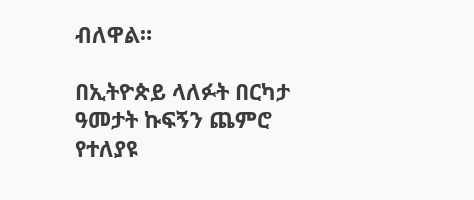ብለዋል።

በኢትዮጵይ ላለፉት በርካታ ዓመታት ኩፍኝን ጨምሮ የተለያዩ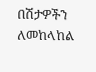በሽታዎችን ለመከላከል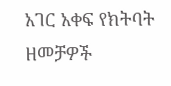አገር አቀፍ የክትባት ዘመቻዎች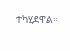ተካሂደዋል።